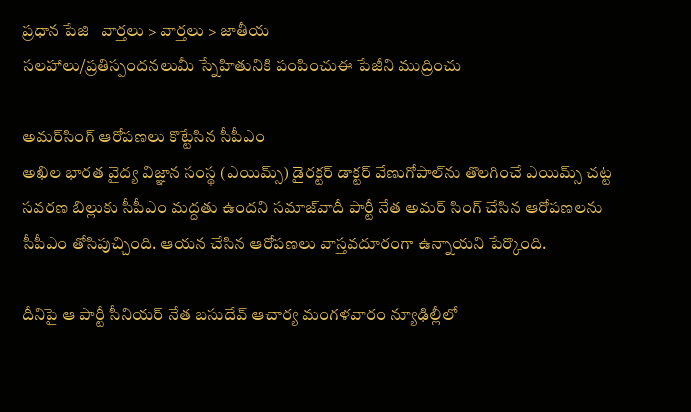ప్రధాన పేజి   వార్తలు > వార్తలు > జాతీయ
సలహాలు/ప్రతిస్పందనలుమీ స్నేహితునికి పంపించుఈ పేజీని ముద్రించు

అమర్‌సింగ్ ఆరోపణలు కొట్టేసిన సీపీఎం
అఖిల భారత వైద్య విజ్ఞాన సంస్థ (ఎయిమ్స్) డైరక్టర్ డాక్టర్ వేణుగోపాల్‌ను తొలగించే ఎయిమ్స్ చట్ట సవరణ బిల్లుకు సీపీఎం మద్దతు ఉందని సమాజ్‌వాదీ పార్టీ నేత అమర్ సింగ్ చేసిన ఆరోపణలను సీపీఎం తోసిపుచ్చింది. ఆయన చేసిన ఆరోపణలు వాస్తవదూరంగా ఉన్నాయని పేర్కొంది.

దీనిపై ఆ పార్టీ సీనియర్ నేత బసుదేవ్ ఆచార్య మంగళవారం న్యూఢిల్లీలో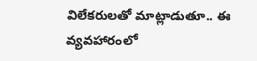విలేకరులతో మాట్లాడుతూ.. ఈ వ్యవహారంలో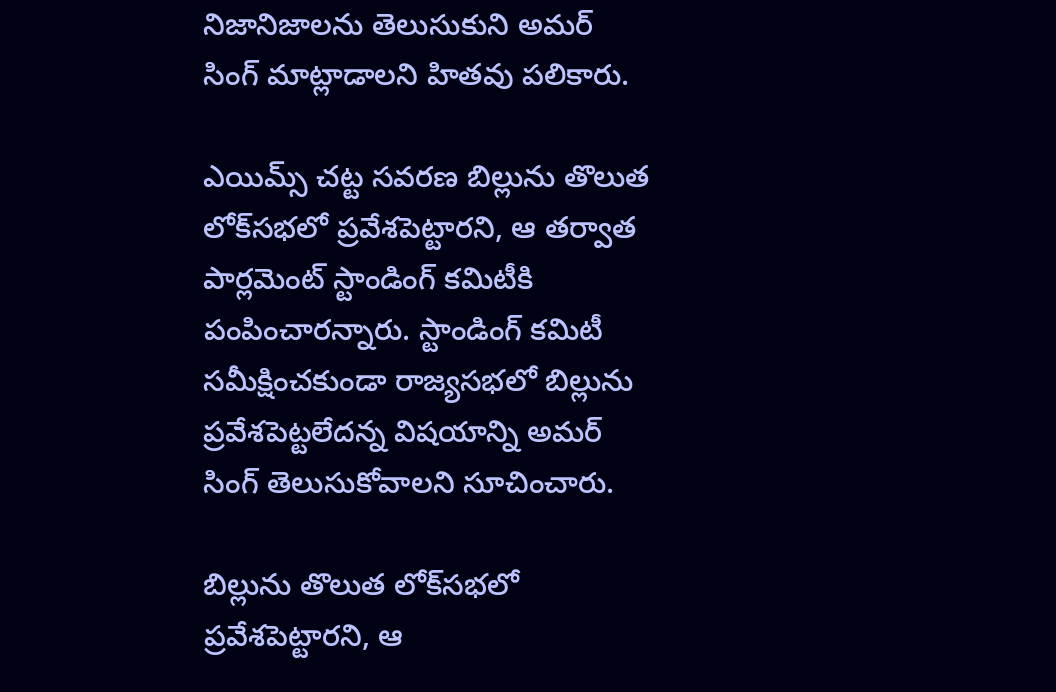నిజానిజాలను తెలుసుకుని అమర్ సింగ్ మాట్లాడాలని హితవు పలికారు.

ఎయిమ్స్ చట్ట సవరణ బిల్లును తొలుత లోక్‌సభలో ప్రవేశపెట్టారని, ఆ తర్వాత పార్లమెంట్ స్టాండింగ్ కమిటీకి పంపించారన్నారు. స్టాండింగ్ కమిటీ సమీక్షించకుండా రాజ్యసభలో బిల్లును ప్రవేశపెట్టలేదన్న విషయాన్ని అమర్ సింగ్ తెలుసుకోవాలని సూచించారు.

బిల్లును తొలుత లోక్‌సభలో ప్రవేశపెట్టారని, ఆ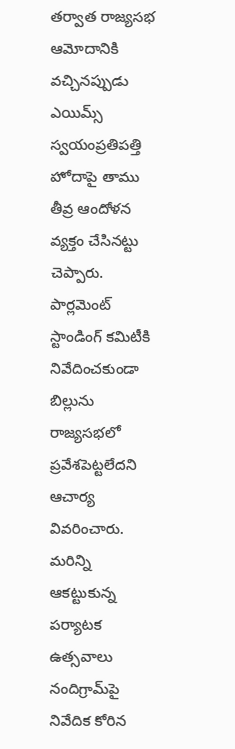తర్వాత రాజ్యసభ ఆమోదానికి వచ్చినప్పుడు ఎయిమ్స్ స్వయంప్రతిపత్తి హోదాపై తాము తీవ్ర ఆందోళన వ్యక్తం చేసినట్టు చెప్పారు. పార్లమెంట్ స్టాండింగ్ కమిటీకి నివేదించకుండా బిల్లును రాజ్యసభలో ప్రవేశపెట్టలేదని ఆచార్య వివరించారు.
మరిన్ని
ఆకట్టుకున్న పర్యాటక ఉత్సవాలు
నందిగ్రామ్‌పై నివేదిక కోరిన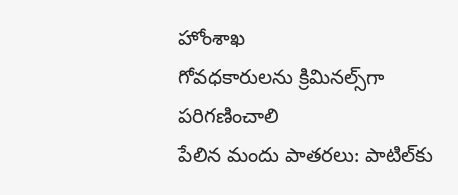హోంశాఖ
గోవధకారులను క్రిమినల్స్‌గా పరిగణించాలి
పేలిన మందు పాతరలు: పాటిల్‌కు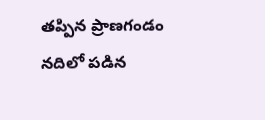తప్పిన ప్రాణగండం
నదిలో పడిన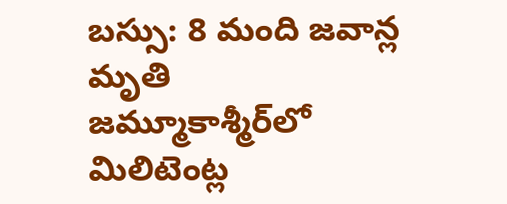బస్సు: 8 మంది జవాన్ల మృతి
జమ్మూకాశ్మీర్‌లో మిలిటెంట్ల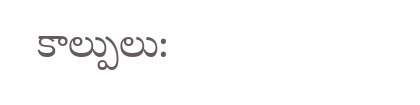కాల్పులు: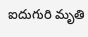ఐదుగురి మృతి